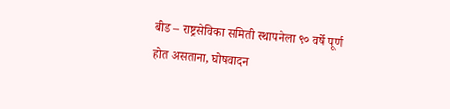बीड – राष्ट्रसेविका समिती स्थापनेला ९० वर्षे पूर्ण होत असताना, घोषवादन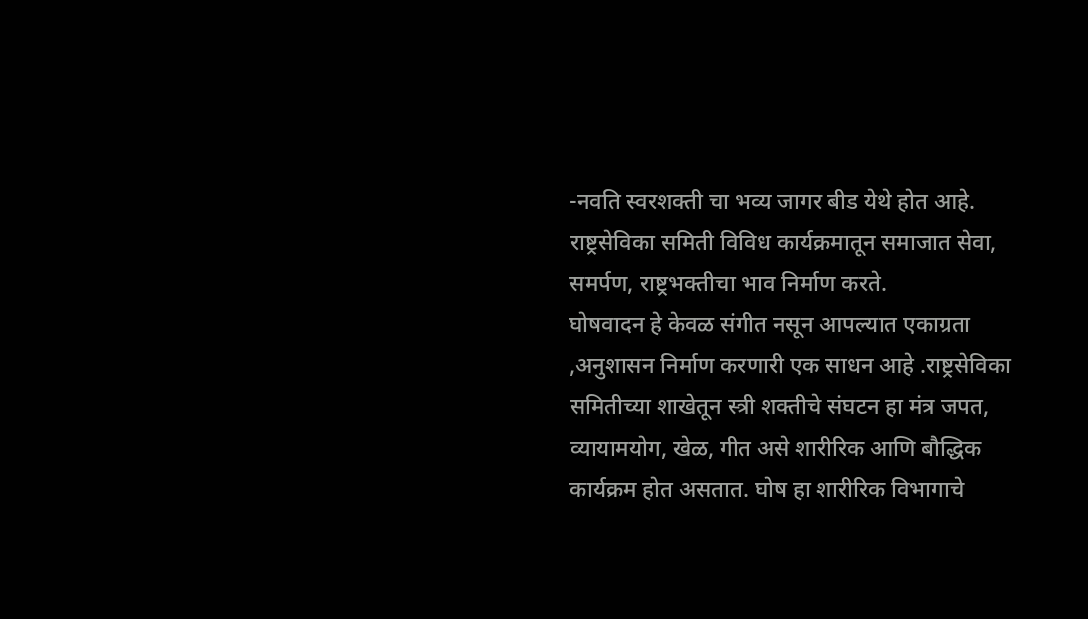-नवति स्वरशक्ती चा भव्य जागर बीड येथे होत आहे. राष्ट्रसेविका समिती विविध कार्यक्रमातून समाजात सेवा, समर्पण, राष्ट्रभक्तीचा भाव निर्माण करते.
घोषवादन हे केवळ संगीत नसून आपल्यात एकाग्रता ,अनुशासन निर्माण करणारी एक साधन आहे .राष्ट्रसेविका समितीच्या शाखेतून स्त्री शक्तीचे संघटन हा मंत्र जपत, व्यायामयोग, खेळ, गीत असे शारीरिक आणि बौद्धिक कार्यक्रम होत असतात. घोष हा शारीरिक विभागाचे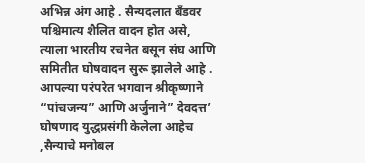अभिन्न अंग आहे . सैन्यदलात बँडवर पश्चिमात्य शैलित वादन होत असे, त्याला भारतीय रचनेत बसून संघ आणि समितीत घोषवादन सुरू झालेले आहे .
आपल्या परंपरेत भगवान श्रीकृष्णाने “पांचजन्य” आणि अर्जुनाने” देवदत्त’ घोषणाद युद्धप्रसंगी केलेला आहेच ,सैन्याचे मनोबल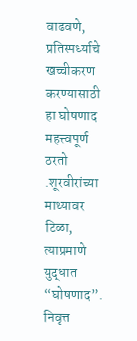वाढवणे, प्रतिस्पर्ध्याचे खच्चीकरण करण्यासाठी हा घोषणाद महत्त्वपूर्ण ठरतो .शूरवीरांच्या माथ्यावर टिळा, त्याप्रमाणे युद्धात “घोषणाद”.
निवृत्त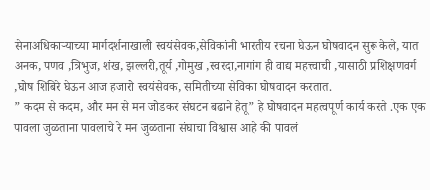सेनाअधिकाऱ्याच्या मार्गदर्शनाखाली स्वयंसेवक,सेविकांनी भारतीय रचना घेऊन घोषवादन सुरू केले, यात अनक, पणव ,त्रिभुज, शंख, झल्लरी,तूर्य ,गोमुख ,स्वरदा,नागांग ही वाद्य महत्त्वाची ,यासाठी प्रशिक्षणवर्ग ,घोष शिबिरे घेऊन आज हजारो स्वयंसेवक, समितीच्या सेविका घोषवादन करतात.
” कदम से कदम, और मन से मन जोडकर संघटन बढाने हेतू” हे घोषवादन महत्वपूर्ण कार्य करते .एक एक पावला जुळताना पावलाचे रे मन जुळताना संघाचा विश्वास आहे की पावलं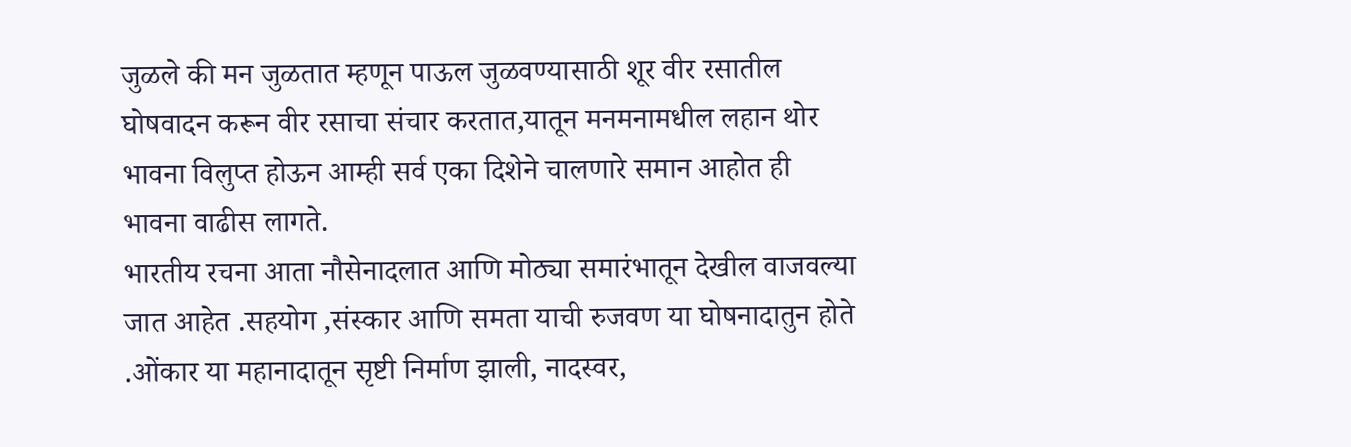जुळले की मन जुळतात म्हणून पाऊल जुळवण्यासाठी शूर वीर रसातील घोषवादन करून वीर रसाचा संचार करतात,यातून मनमनामधील लहान थोर भावना विलुप्त होऊन आम्ही सर्व एका दिशेने चालणारे समान आहोत ही भावना वाढीस लागते.
भारतीय रचना आता नौसेनादलात आणि मोठ्या समारंभातून देखील वाजवल्या जात आहेत .सहयोग ,संस्कार आणि समता याची रुजवण या घोषनादातुन होते .ओंकार या महानादातून सृष्टी निर्माण झाली, नादस्वर,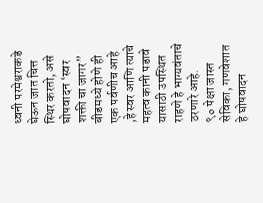ध्वनी परमेश्वराकडे घेऊन जात चित्त स्थिर करतो, असे घोषवादन ‘स्वर शक्ती चा जागर” बीडमध्ये होणे ही एक पर्वणीच आहे ,हे स्वर आणि त्याचे महत्व कानी पडावे यासाठी उपस्थित राहणे हे भाग्यवंताचे ठरणारे आहे.
९० पेक्षा जास्त सेविका, गणवेशात हे घोषवादन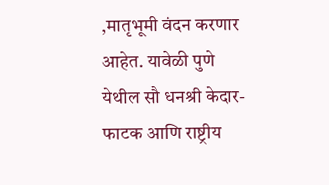,मातृभूमी वंदन करणार आहेत. यावेळी पुणे येथील सौ धनश्री केदार- फाटक आणि राष्ट्रीय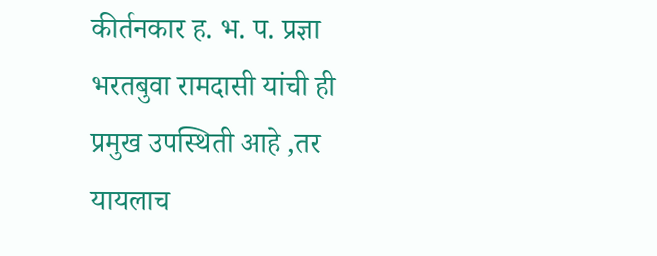कीर्तनकार ह. भ. प. प्रज्ञा भरतबुवा रामदासी यांची ही प्रमुख उपस्थिती आहे ,तर यायलाच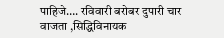पाहिजे…. रविवारी बरोबर दुपारी चार वाजता ,सिद्धिविनायक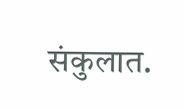संकुलात.